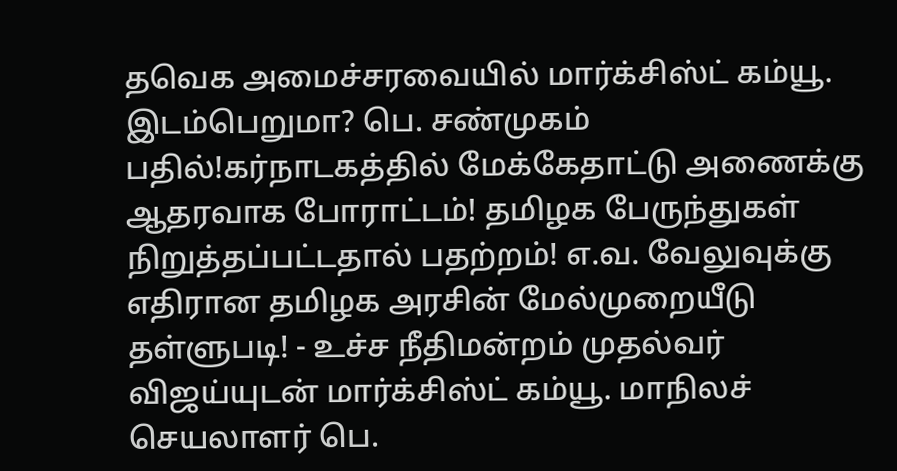தவெக அமைச்சரவையில் மார்க்சிஸ்ட் கம்யூ. இடம்பெறுமா? பெ. சண்முகம் பதில்!கர்நாடகத்தில் மேக்கேதாட்டு அணைக்கு ஆதரவாக போராட்டம்! தமிழக பேருந்துகள் நிறுத்தப்பட்டதால் பதற்றம்! எ.வ. வேலுவுக்கு எதிரான தமிழக அரசின் மேல்முறையீடு தள்ளுபடி! - உச்ச நீதிமன்றம் முதல்வர் விஜய்யுடன் மார்க்சிஸ்ட் கம்யூ. மாநிலச் செயலாளர் பெ.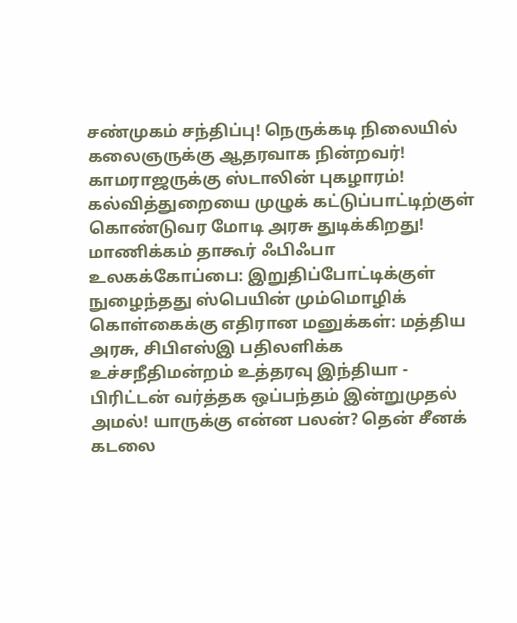சண்முகம் சந்திப்பு! நெருக்கடி நிலையில் கலைஞருக்கு ஆதரவாக நின்றவர்! காமராஜருக்கு ஸ்டாலின் புகழாரம்! கல்வித்துறையை முழுக் கட்டுப்பாட்டிற்குள் கொண்டுவர மோடி அரசு துடிக்கிறது! மாணிக்கம் தாகூர் ஃபிஃபா உலகக்கோப்பை: இறுதிப்போட்டிக்குள் நுழைந்தது ஸ்பெயின் மும்மொழிக் கொள்கைக்கு எதிரான மனுக்கள்: மத்திய அரசு, சிபிஎஸ்இ பதிலளிக்க உச்சநீதிமன்றம் உத்தரவு இந்தியா - பிரிட்டன் வர்த்தக ஒப்பந்தம் இன்றுமுதல் அமல்! யாருக்கு என்ன பலன்? தென் சீனக் கடலை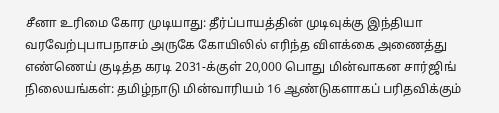சீனா உரிமை கோர முடியாது: தீர்ப்பாயத்தின் முடிவுக்கு இந்தியா வரவேற்புபாபநாசம் அருகே கோயிலில் எரிந்த விளக்கை அணைத்து எண்ணெய் குடித்த கரடி 2031-க்குள் 20,000 பொது மின்வாகன சார்ஜிங் நிலையங்கள்: தமிழ்நாடு மின்வாரியம் 16 ஆண்டுகளாகப் பரிதவிக்கும்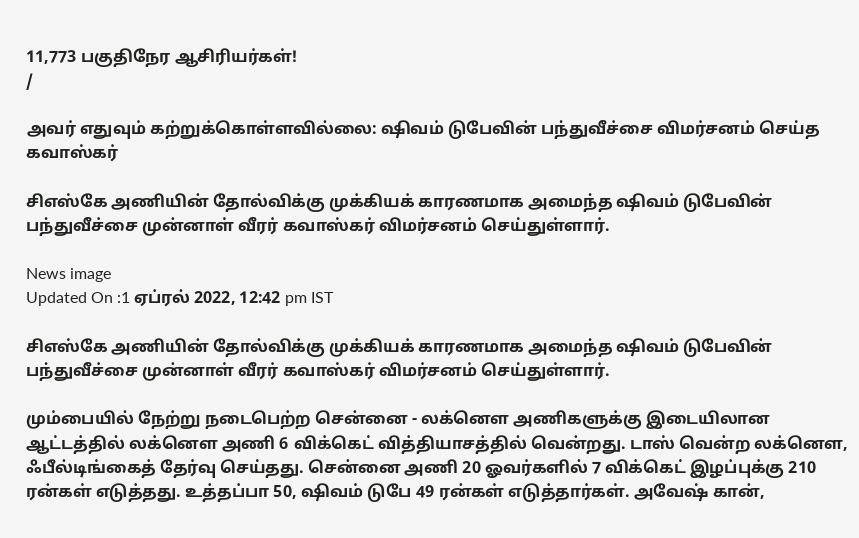11,773 பகுதிநேர ஆசிரியர்கள்!
/

அவர் எதுவும் கற்றுக்கொள்ளவில்லை: ஷிவம் டுபேவின் பந்துவீச்சை விமர்சனம் செய்த கவாஸ்கர்

சிஎஸ்கே அணியின் தோல்விக்கு முக்கியக் காரணமாக அமைந்த ஷிவம் டுபேவின் பந்துவீச்சை முன்னாள் வீரர் கவாஸ்கர் விமர்சனம் செய்துள்ளார்.

News image
Updated On :1 ஏப்ரல் 2022, 12:42 pm IST

சிஎஸ்கே அணியின் தோல்விக்கு முக்கியக் காரணமாக அமைந்த ஷிவம் டுபேவின் பந்துவீச்சை முன்னாள் வீரர் கவாஸ்கர் விமர்சனம் செய்துள்ளார்.

மும்பையில் நேற்று நடைபெற்ற சென்னை - லக்னெள அணிகளுக்கு இடையிலான ஆட்டத்தில் லக்னெள அணி 6 விக்கெட் வித்தியாசத்தில் வென்றது. டாஸ் வென்ற லக்னெள, ஃபீல்டிங்கைத் தேர்வு செய்தது. சென்னை அணி 20 ஓவர்களில் 7 விக்கெட் இழப்புக்கு 210 ரன்கள் எடுத்தது. உத்தப்பா 50, ஷிவம் டுபே 49 ரன்கள் எடுத்தார்கள். அவேஷ் கான்,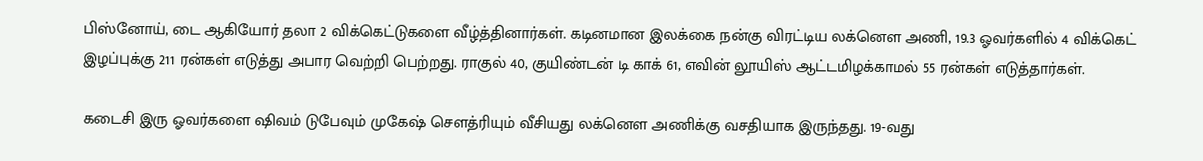பிஸ்னோய், டை ஆகியோர் தலா 2 விக்கெட்டுகளை வீழ்த்தினார்கள். கடினமான இலக்கை நன்கு விரட்டிய லக்னெள அணி, 19.3 ஓவர்களில் 4 விக்கெட் இழப்புக்கு 211 ரன்கள் எடுத்து அபார வெற்றி பெற்றது. ராகுல் 40, குயிண்டன் டி காக் 61, எவின் லூயிஸ் ஆட்டமிழக்காமல் 55 ரன்கள் எடுத்தார்கள்.

கடைசி இரு ஓவர்களை ஷிவம் டுபேவும் முகேஷ் செளத்ரியும் வீசியது லக்னெள அணிக்கு வசதியாக இருந்தது. 19-வது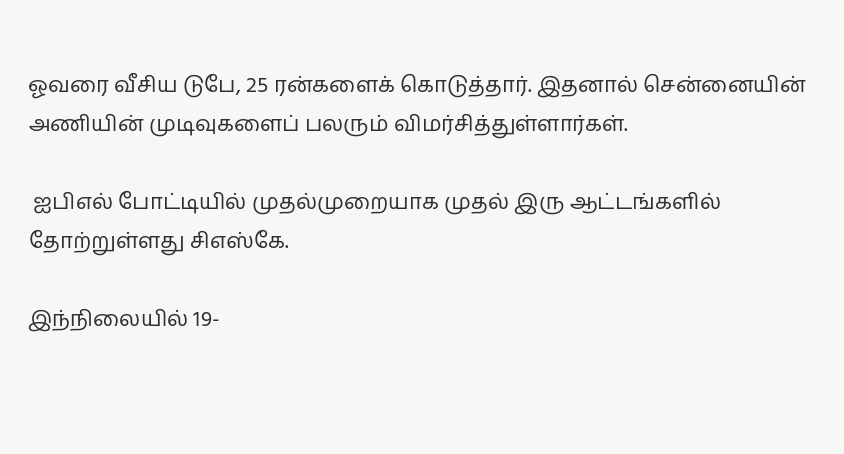ஓவரை வீசிய டுபே, 25 ரன்களைக் கொடுத்தார். இதனால் சென்னையின் அணியின் முடிவுகளைப் பலரும் விமர்சித்துள்ளார்கள்.

 ஐபிஎல் போட்டியில் முதல்முறையாக முதல் இரு ஆட்டங்களில் தோற்றுள்ளது சிஎஸ்கே.

இந்நிலையில் 19-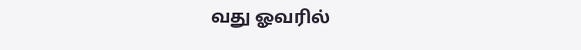வது ஓவரில்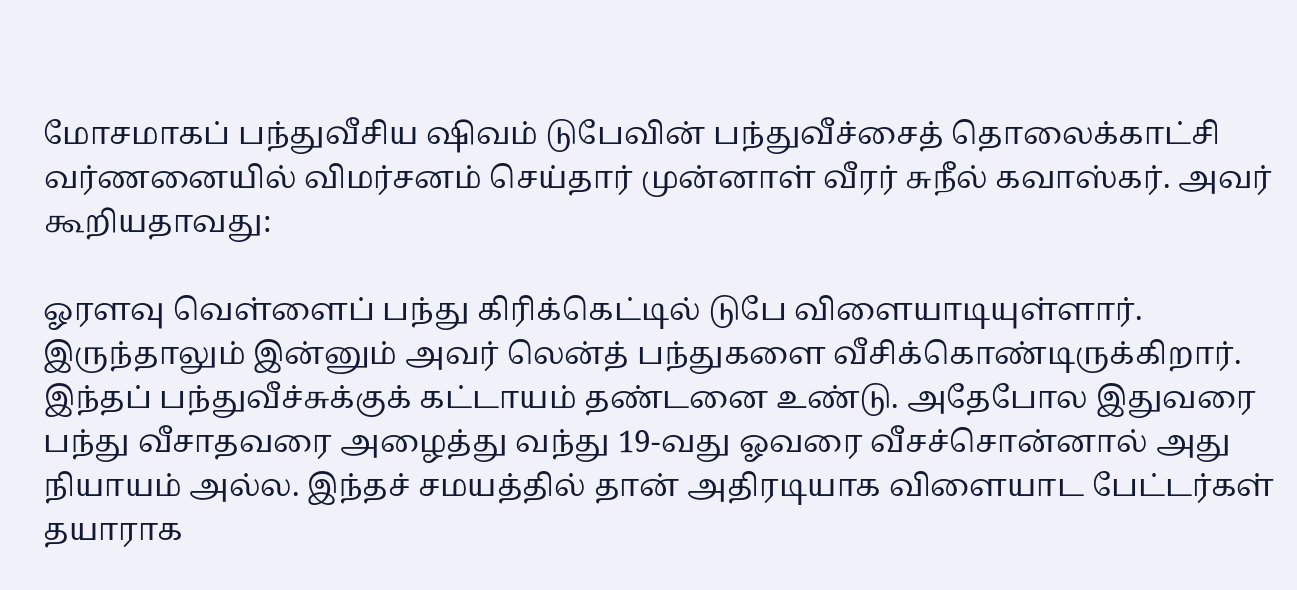மோசமாகப் பந்துவீசிய ஷிவம் டுபேவின் பந்துவீச்சைத் தொலைக்காட்சி வர்ணனையில் விமர்சனம் செய்தார் முன்னாள் வீரர் சுநீல் கவாஸ்கர். அவர் கூறியதாவது:

ஓரளவு வெள்ளைப் பந்து கிரிக்கெட்டில் டுபே விளையாடியுள்ளார். இருந்தாலும் இன்னும் அவர் லென்த் பந்துகளை வீசிக்கொண்டிருக்கிறார். இந்தப் பந்துவீச்சுக்குக் கட்டாயம் தண்டனை உண்டு. அதேபோல இதுவரை பந்து வீசாதவரை அழைத்து வந்து 19-வது ஓவரை வீசச்சொன்னால் அது நியாயம் அல்ல. இந்தச் சமயத்தில் தான் அதிரடியாக விளையாட பேட்டர்கள் தயாராக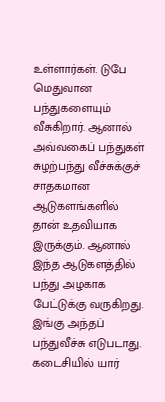உள்ளார்கள். டுபே மெதுவான பந்துகளையும் வீசுகிறார். ஆனால் அவ்வகைப் பந்துகள் சுழற்பந்து வீச்சுக்குச் சாதகமான ஆடுகளங்களில் தான் உதவியாக இருக்கும். ஆனால் இந்த ஆடுகளத்தில் பந்து அழகாக பேட்டுக்கு வருகிறது. இங்கு அந்தப் பந்துவீச்சு எடுபடாது. கடைசியில் யார்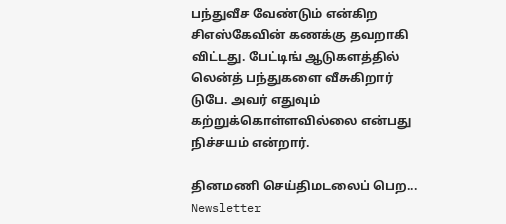பந்துவீச வேண்டும் என்கிற சிஎஸ்கேவின் கணக்கு தவறாகி விட்டது. பேட்டிங் ஆடுகளத்தில் லென்த் பந்துகளை வீசுகிறார் டுபே. அவர் எதுவும் கற்றுக்கொள்ளவில்லை என்பது நிச்சயம் என்றார்.

தினமணி செய்திமடலைப் பெற... Newsletter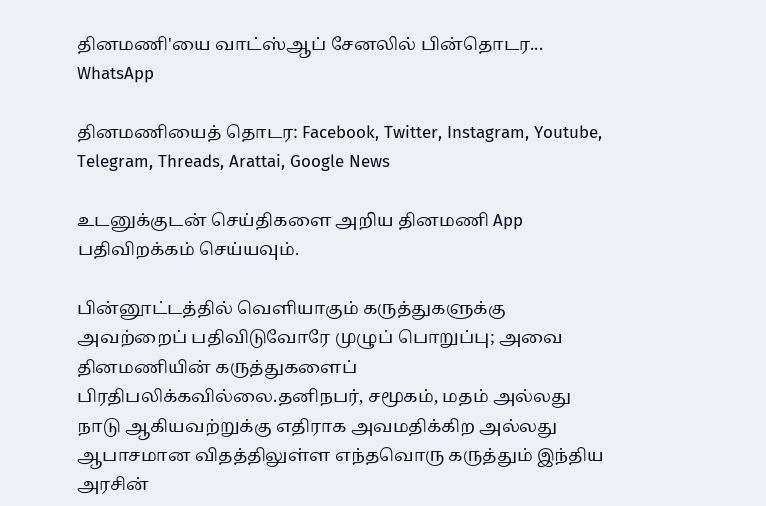தினமணி'யை வாட்ஸ்ஆப் சேனலில் பின்தொடர... WhatsApp

தினமணியைத் தொடர: Facebook, Twitter, Instagram, Youtube, Telegram, Threads, Arattai, Google News

உடனுக்குடன் செய்திகளை அறிய தினமணி App பதிவிறக்கம் செய்யவும்.

பின்னூட்டத்தில் வெளியாகும் கருத்துகளுக்கு அவற்றைப் பதிவிடுவோரே முழுப் பொறுப்பு; அவை தினமணியின் கருத்துகளைப் பிரதிபலிக்கவில்லை.தனிநபர், சமூகம், மதம் அல்லது நாடு ஆகியவற்றுக்கு எதிராக அவமதிக்கிற அல்லது ஆபாசமான விதத்திலுள்ள எந்தவொரு கருத்தும் இந்திய அரசின்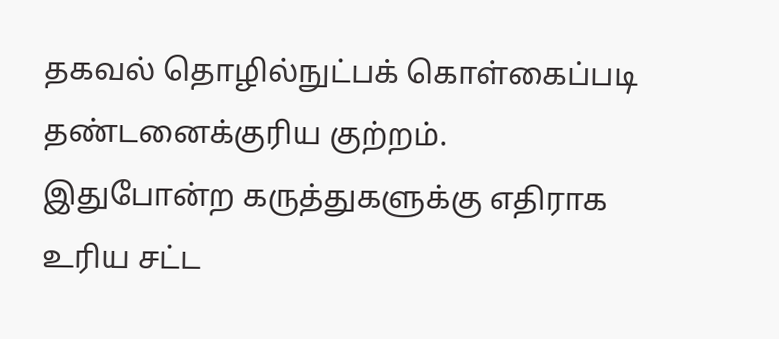தகவல் தொழில்நுட்பக் கொள்கைப்படி தண்டனைக்குரிய குற்றம். இதுபோன்ற கருத்துகளுக்கு எதிராக உரிய சட்ட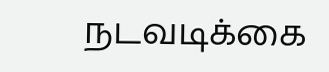நடவடிக்கை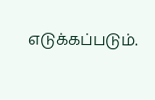எடுக்கப்படும்.